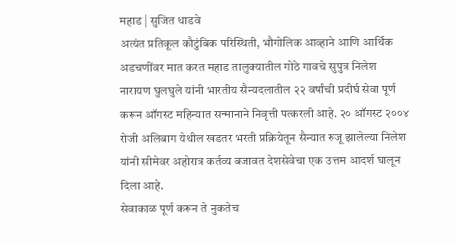महाड | सुजित धाडवे
अत्यंत प्रतिकूल कौटुंबिक परिस्थिती, भौगोलिक आव्हाने आणि आर्थिक अडचणींवर मात करत महाड तालुक्यातील गोठे गावचे सुपुत्र निलेश नारायण घुलघुले यांनी भारतीय सैन्यदलातील २२ वर्षांची प्रदीर्घ सेवा पूर्ण करून ऑगस्ट महिन्यात सन्मानाने निवृत्ती पत्करली आहे. २० ऑगस्ट २००४ रोजी अलिबाग येथील खडतर भरती प्रक्रियेतून सैन्यात रुजू झालेल्या निलेश यांनी सीमेवर अहोरात्र कर्तव्य बजावत देशसेवेचा एक उत्तम आदर्श घालून दिला आहे.
सेवाकाळ पूर्ण करून ते नुकतेच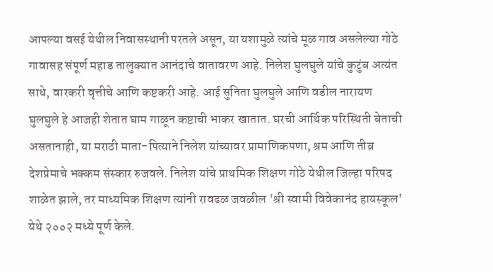आपल्या वसई येथील निवासस्थानी परतले असून, या यशामुळे त्यांचे मूळ गाव असलेल्या गोठे गावासह संपूर्ण महाड तालुक्यात आनंदाचे वातावरण आहे. निलेश घुलघुले यांचे कुटुंब अत्यंत साधे, वारकरी वृत्तीचे आणि कष्टकरी आहे. आई सुनिता घुलघुले आणि वडील नारायण घुलघुले हे आजही शेतात घाम गाळून कष्टाची भाकर खातात. घरची आर्थिक परिस्थिती बेताची असतानाही, या मराठी माता-पित्याने निलेश यांच्यावर प्रामाणिकपणा, श्रम आणि तीव्र देशप्रेमाचे भक्कम संस्कार रुजवले. निलेश यांचे प्राथमिक शिक्षण गोठे येथील जिल्हा परिषद शाळेत झाले, तर माध्यमिक शिक्षण त्यांनी रावढळ जवळील 'श्री स्वामी विवेकानंद हायस्कूल' येथे २००२ मध्ये पूर्ण केले.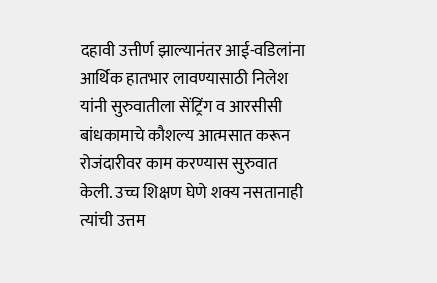दहावी उत्तीर्ण झाल्यानंतर आई-वडिलांना आर्थिक हातभार लावण्यासाठी निलेश यांनी सुरुवातीला सेंट्रिंग व आरसीसी बांधकामाचे कौशल्य आत्मसात करून रोजंदारीवर काम करण्यास सुरुवात केली. उच्च शिक्षण घेणे शक्य नसतानाही त्यांची उत्तम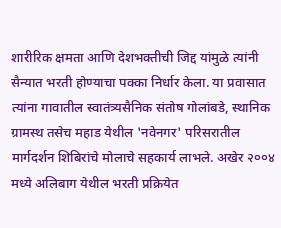शारीरिक क्षमता आणि देशभक्तीची जिद्द यांमुळे त्यांनी सैन्यात भरती होण्याचा पक्का निर्धार केला. या प्रवासात त्यांना गावातील स्वातंत्र्यसैनिक संतोष गोलांबडे, स्थानिक ग्रामस्थ तसेच महाड येथील 'नवेनगर' परिसरातील मार्गदर्शन शिबिरांचे मोलाचे सहकार्य लाभले. अखेर २००४ मध्ये अलिबाग येथील भरती प्रक्रियेत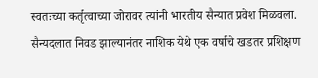स्वतःच्या कर्तृत्वाच्या जोरावर त्यांनी भारतीय सैन्यात प्रवेश मिळवला.
सैन्यदलात निवड झाल्यानंतर नाशिक येथे एक वर्षाचे खडतर प्रशिक्षण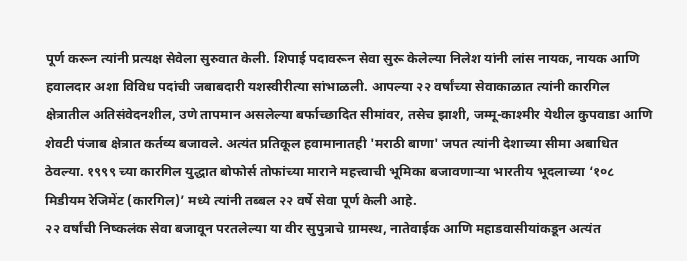पूर्ण करून त्यांनी प्रत्यक्ष सेवेला सुरुवात केली. शिपाई पदावरून सेवा सुरू केलेल्या निलेश यांनी लांस नायक, नायक आणि हवालदार अशा विविध पदांची जबाबदारी यशस्वीरीत्या सांभाळली. आपल्या २२ वर्षांच्या सेवाकाळात त्यांनी कारगिल क्षेत्रातील अतिसंवेदनशील, उणे तापमान असलेल्या बर्फाच्छादित सीमांवर, तसेच झाशी, जम्मू-काश्मीर येथील कुपवाडा आणि शेवटी पंजाब क्षेत्रात कर्तव्य बजावले. अत्यंत प्रतिकूल हवामानातही 'मराठी बाणा' जपत त्यांनी देशाच्या सीमा अबाधित ठेवल्या. १९९९ च्या कारगिल युद्धात बोफोर्स तोफांच्या माराने महत्त्वाची भूमिका बजावणाऱ्या भारतीय भूदलाच्या ‘१०८ मिडीयम रेजिमेंट (कारगिल)’ मध्ये त्यांनी तब्बल २२ वर्षे सेवा पूर्ण केली आहे.
२२ वर्षांची निष्कलंक सेवा बजावून परतलेल्या या वीर सुपुत्राचे ग्रामस्थ, नातेवाईक आणि महाडवासीयांकडून अत्यंत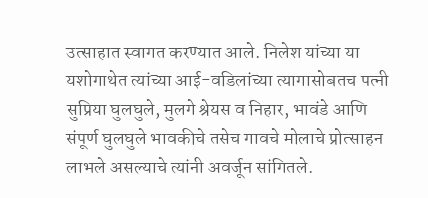उत्साहात स्वागत करण्यात आले. निलेश यांच्या या यशोगाथेत त्यांच्या आई-वडिलांच्या त्यागासोबतच पत्नी सुप्रिया घुलघुले, मुलगे श्रेयस व निहार, भावंडे आणि संपूर्ण घुलघुले भावकीचे तसेच गावचे मोलाचे प्रोत्साहन लाभले असल्याचे त्यांनी अवर्जून सांगितले.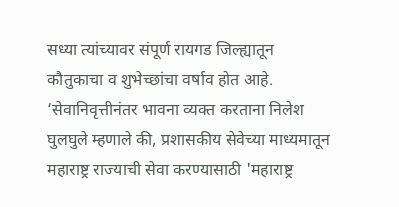सध्या त्यांच्यावर संपूर्ण रायगड जिल्ह्यातून कौतुकाचा व शुभेच्छांचा वर्षाव होत आहे.
‘सेवानिवृत्तीनंतर भावना व्यक्त करताना निलेश घुलघुले म्हणाले की, प्रशासकीय सेवेच्या माध्यमातून महाराष्ट्र राज्याची सेवा करण्यासाठी 'महाराष्ट्र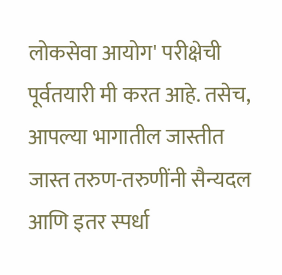लोकसेवा आयोग' परीक्षेची पूर्वतयारी मी करत आहे. तसेच, आपल्या भागातील जास्तीत जास्त तरुण-तरुणींनी सैन्यदल आणि इतर स्पर्धा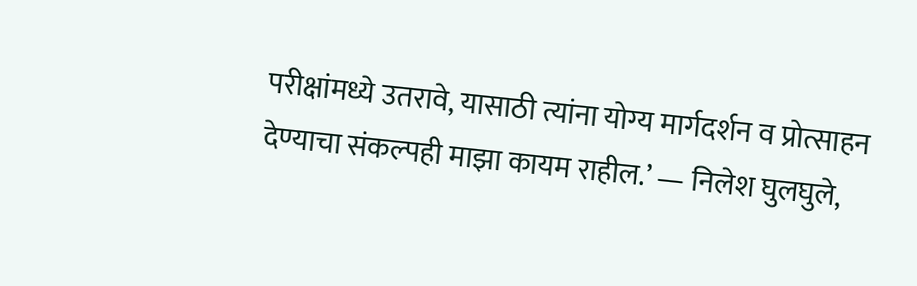परीक्षांमध्ये उतरावे, यासाठी त्यांना योग्य मार्गदर्शन व प्रोत्साहन देण्याचा संकल्पही माझा कायम राहील.’ — निलेश घुलघुले,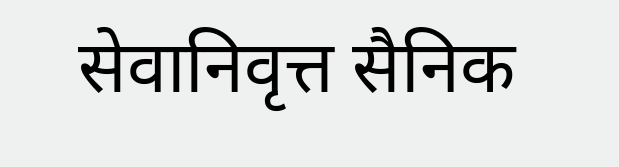सेवानिवृत्त सैनिक